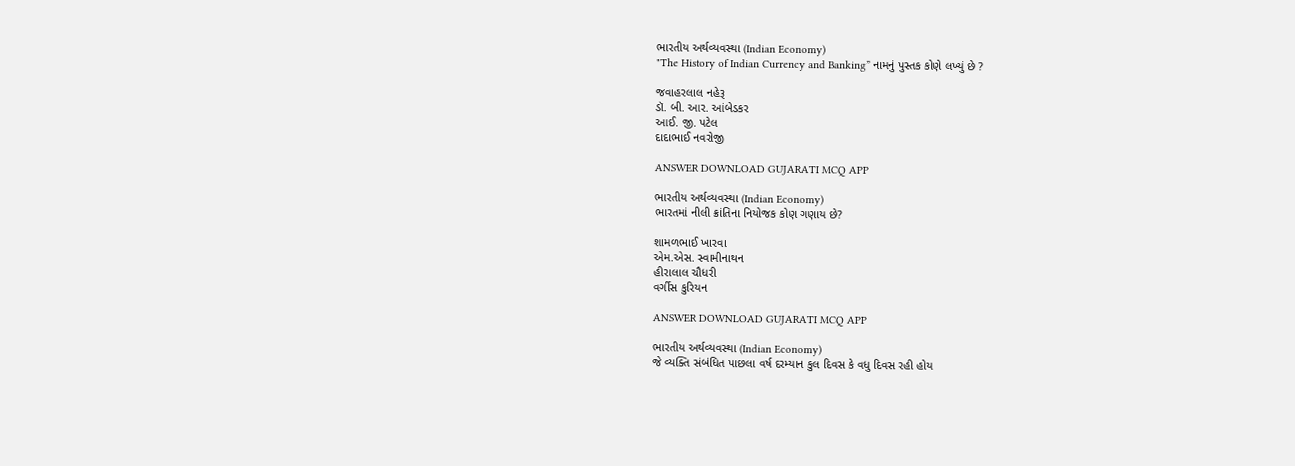ભારતીય અર્થવ્યવસ્થા (Indian Economy)
"The History of Indian Currency and Banking” નામનું પુસ્તક કોણે લખ્યું છે ?

જવાહરલાલ નહેરૂ
ડૉ. બી. આર. આંબેડકર
આઈ. જી. પટેલ
દાદાભાઈ નવરોજી

ANSWER DOWNLOAD GUJARATI MCQ APP

ભારતીય અર્થવ્યવસ્થા (Indian Economy)
ભારતમાં નીલી ક્રાંતિના નિયોજક કોણ ગણાય છે?

શામળભાઈ ખારવા
એમ.એસ. સ્વામીનાથન
હીરાલાલ ચૌધરી
વર્ગીસ કુરિયન

ANSWER DOWNLOAD GUJARATI MCQ APP

ભારતીય અર્થવ્યવસ્થા (Indian Economy)
જે વ્યક્તિ સંબંધિત પાછલા વર્ષ દરમ્યાન કુલ દિવસ કે વધુ દિવસ રહી હોય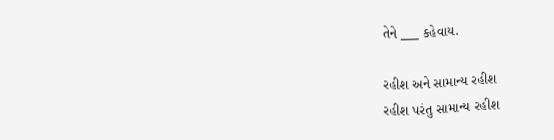તેને ___ કહેવાય.

રહીશ અને સામાન્ય રહીશ
રહીશ પરંતુ સામાન્ય રહીશ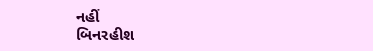નહીં
બિનરહીશ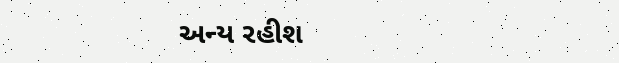અન્ય રહીશ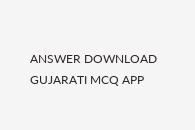ANSWER DOWNLOAD GUJARATI MCQ APP